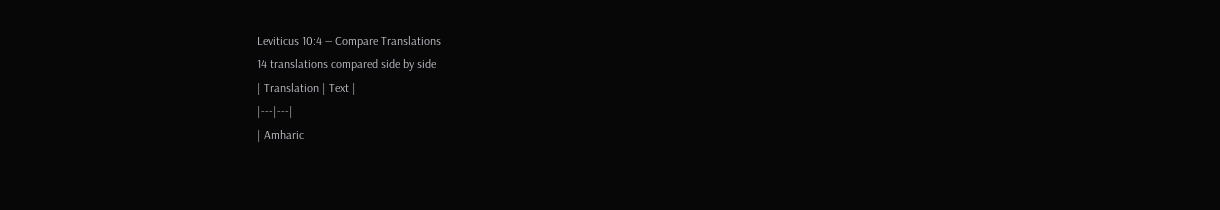Leviticus 10:4 — Compare Translations
14 translations compared side by side
| Translation | Text |
|---|---|
| Amharic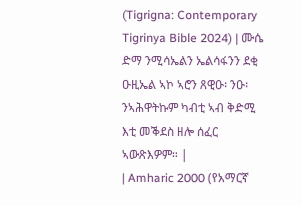(Tigrigna: Contemporary Tigrinya Bible 2024) | ሙሴ ድማ ንሚሳኤልን ኤልሳፋንን ደቂ ዑዚኤል ኣኮ ኣሮን ጸዊዑ፡ ንዑ፡ ንኣሕዋትኩም ካብቲ ኣብ ቅድሚ እቲ መቕደስ ዘሎ ሰፈር ኣውጽእዎም። |
| Amharic 2000 (የአማርኛ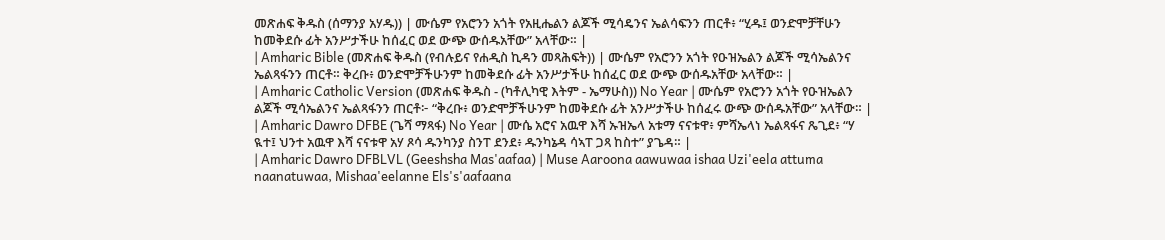መጽሐፍ ቅዱስ (ሰማንያ አሃዱ)) | ሙሴም የአሮንን አጎት የአዚሔልን ልጆች ሚሳዴንና ኤልሳፍንን ጠርቶ፥ “ሂዱ፤ ወንድሞቻቸሁን ከመቅደሱ ፊት አንሥታችሁ ከሰፈር ወደ ውጭ ውሰዱአቸው” አላቸው። |
| Amharic Bible (መጽሐፍ ቅዱስ (የብሉይና የሐዲስ ኪዳን መጻሕፍት)) | ሙሴም የአሮንን አጎት የዑዝኤልን ልጆች ሚሳኤልንና ኤልጻፋንን ጠርቶ። ቅረቡ፥ ወንድሞቻችሁንም ከመቅደሱ ፊት አንሥታችሁ ከሰፈር ወደ ውጭ ውሰዱአቸው አላቸው። |
| Amharic Catholic Version (መጽሐፍ ቅዱስ - (ካቶሊካዊ እትም - ኤማሁስ)) No Year | ሙሴም የአሮንን አጎት የዑዝኤልን ልጆች ሚሳኤልንና ኤልጻፋንን ጠርቶ፦ “ቅረቡ፥ ወንድሞቻችሁንም ከመቅደሱ ፊት አንሥታችሁ ከሰፈሩ ውጭ ውሰዱአቸው” አላቸው። |
| Amharic Dawro DFBE (ጌሻ ማጻፋ) No Year | ሙሴ አሮና አዉዋ እሻ ኡዝኤላ አቱማ ናናቱዋ፥ ምሻኤላነ ኤልጻፋና ጼጊደ፥ “ሃ ዪተ፤ ህንተ አዉዋ እሻ ናናቱዋ አሃ ጾሳ ዱንካንያ ስንፐ ደንደ፥ ዱንካኔዳ ሳኣፐ ጋጻ ከስተ” ያጌዳ። |
| Amharic Dawro DFBLVL (Geeshsha Mas'aafaa) | Muse Aaroona aawuwaa ishaa Uzi'eela attuma naanatuwaa, Mishaa'eelanne Els's'aafaana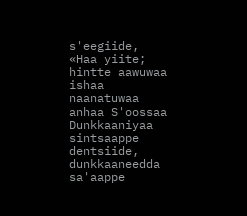s'eegiide, «Haa yiite; hintte aawuwaa ishaa naanatuwaa anhaa S'oossaa Dunkkaaniyaa sintsaappe dentsiide, dunkkaaneedda sa'aappe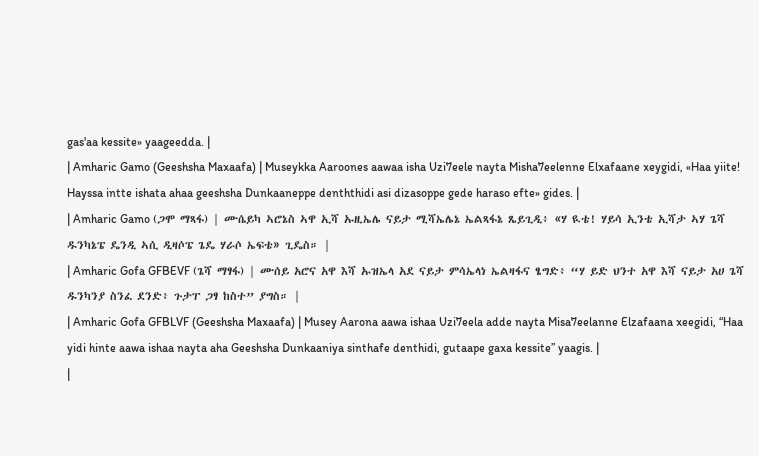gas'aa kessite» yaageedda. |
| Amharic Gamo (Geeshsha Maxaafa) | Museykka Aaroones aawaa isha Uzi7eele nayta Misha7eelenne Elxafaane xeygidi, «Haa yiite! Hayssa intte ishata ahaa geeshsha Dunkaaneppe denththidi asi dizasoppe gede haraso efte» gides. |
| Amharic Gamo (ጋሞ ማጻፋ) | ሙሴይካ ኣሮኔስ ኣዋ ኢሻ ኡዚኤሌ ናይታ ሚሻኤሌኔ ኤልጻፋኔ ጼይጊዲ፥ «ሃ ዪቴ! ሃይሳ ኢንቴ ኢሻታ ኣሃ ጌሻ ዱንካኔፔ ዴንዲ ኣሲ ዲዛሶፔ ጌዴ ሃራሶ ኤፍቴ» ጊዴስ። |
| Amharic Gofa GFBEVF (ጌሻ ማፃፋ) | ሙሰይ አሮና አዋ እሻ ኡዝኤላ አደ ናይታ ምሳኤላነ ኤልዛፋና ፄግድ፥ “ሃ ይድ ህንተ አዋ እሻ ናይታ አሀ ጌሻ ዱንካንያ ስንፈ ደንድ፥ ጉታፐ ጋፃ ከስተ” ያግስ። |
| Amharic Gofa GFBLVF (Geeshsha Maxaafa) | Musey Aarona aawa ishaa Uzi7eela adde nayta Misa7eelanne Elzafaana xeegidi, “Haa yidi hinte aawa ishaa nayta aha Geeshsha Dunkaaniya sinthafe denthidi, gutaape gaxa kessite” yaagis. |
|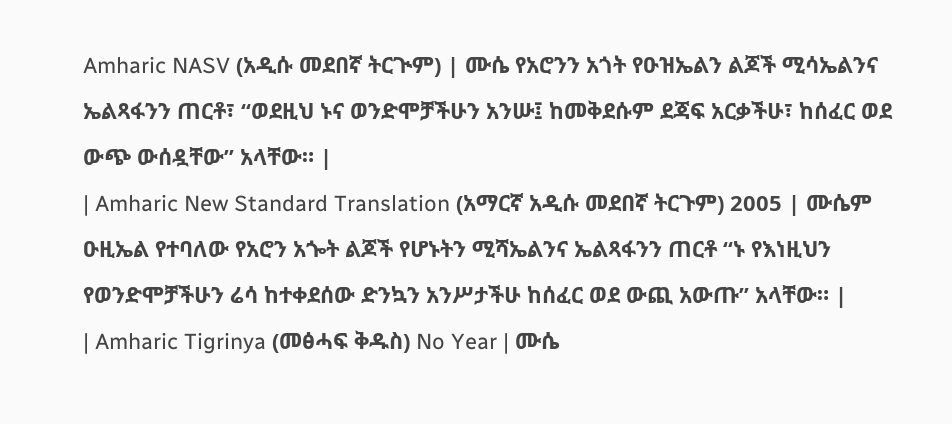Amharic NASV (አዲሱ መደበኛ ትርጒም) | ሙሴ የአሮንን አጎት የዑዝኤልን ልጆች ሚሳኤልንና ኤልጻፋንን ጠርቶ፣ “ወደዚህ ኑና ወንድሞቻችሁን አንሡ፤ ከመቅደሱም ደጃፍ አርቃችሁ፣ ከሰፈር ወደ ውጭ ውሰዷቸው” አላቸው። |
| Amharic New Standard Translation (አማርኛ አዲሱ መደበኛ ትርጉም) 2005 | ሙሴም ዑዚኤል የተባለው የአሮን አጐት ልጆች የሆኑትን ሚሻኤልንና ኤልጻፋንን ጠርቶ “ኑ የእነዚህን የወንድሞቻችሁን ሬሳ ከተቀደሰው ድንኳን አንሥታችሁ ከሰፈር ወደ ውጪ አውጡ” አላቸው። |
| Amharic Tigrinya (መፅሓፍ ቅዱስ) No Year | ሙሴ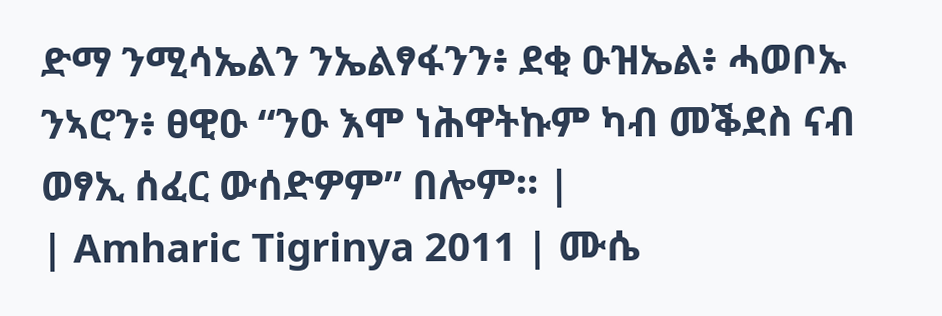ድማ ንሚሳኤልን ንኤልፃፋንን፥ ደቂ ዑዝኤል፥ ሓወቦኡ ንኣሮን፥ ፀዊዑ “ንዑ እሞ ነሕዋትኩም ካብ መቕደስ ናብ ወፃኢ ሰፈር ውሰድዎም” በሎም። |
| Amharic Tigrinya 2011 | ሙሴ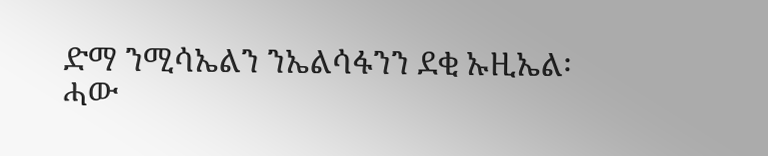ድማ ንሚሳኤልን ንኤልሳፋንን ደቂ ኡዚኤል፡ ሓው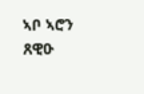ኣቦ ኣሮን ጸዊዑ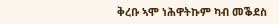ቅረቡ ኣሞ ነሕዋትኩም ካብ መቕደስ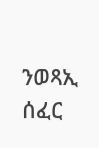ንወጻኢ ሰፈር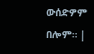ውሰድዎም በሎም። |